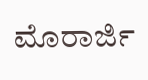ಮೊರಾರ್ಜಿ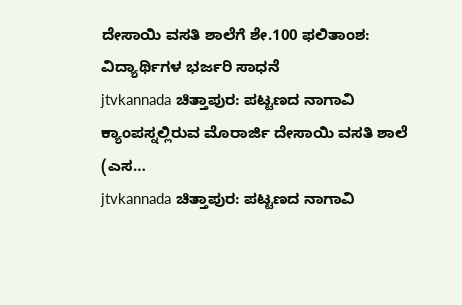ದೇಸಾಯಿ ವಸತಿ ಶಾಲೆಗೆ ಶೇ.100 ಫಲಿತಾಂಶ: ವಿದ್ಯಾರ್ಥಿಗಳ ಭರ್ಜರಿ ಸಾಧನೆ
jtvkannada ಚಿತ್ತಾಪುರ: ಪಟ್ಟಣದ ನಾಗಾವಿ ಕ್ಯಾಂಪಸ್ನಲ್ಲಿರುವ ಮೊರಾರ್ಜಿ ದೇಸಾಯಿ ವಸತಿ ಶಾಲೆ (ಎಸ…
jtvkannada ಚಿತ್ತಾಪುರ: ಪಟ್ಟಣದ ನಾಗಾವಿ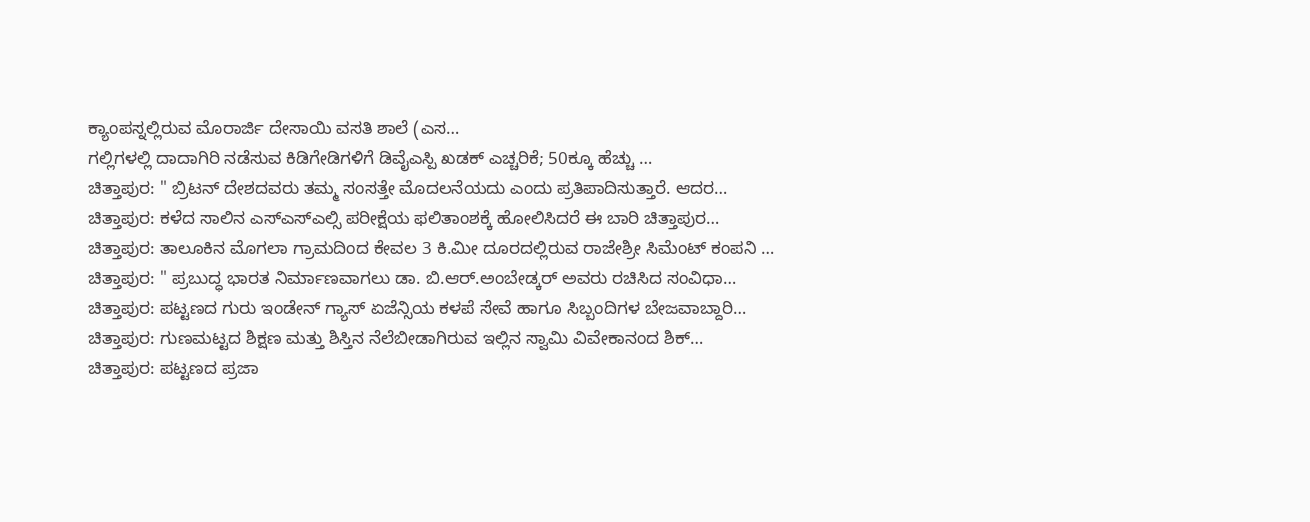ಕ್ಯಾಂಪಸ್ನಲ್ಲಿರುವ ಮೊರಾರ್ಜಿ ದೇಸಾಯಿ ವಸತಿ ಶಾಲೆ (ಎಸ…
ಗಲ್ಲಿಗಳಲ್ಲಿ ದಾದಾಗಿರಿ ನಡೆಸುವ ಕಿಡಿಗೇಡಿಗಳಿಗೆ ಡಿವೈಎಸ್ಪಿ ಖಡಕ್ ಎಚ್ಚರಿಕೆ; 50ಕ್ಕೂ ಹೆಚ್ಚು …
ಚಿತ್ತಾಪುರ: " ಬ್ರಿಟನ್ ದೇಶದವರು ತಮ್ಮ ಸಂಸತ್ತೇ ಮೊದಲನೆಯದು ಎಂದು ಪ್ರತಿಪಾದಿಸುತ್ತಾರೆ. ಆದರ…
ಚಿತ್ತಾಪುರ: ಕಳೆದ ಸಾಲಿನ ಎಸ್ಎಸ್ಎಲ್ಸಿ ಪರೀಕ್ಷೆಯ ಫಲಿತಾಂಶಕ್ಕೆ ಹೋಲಿಸಿದರೆ ಈ ಬಾರಿ ಚಿತ್ತಾಪುರ…
ಚಿತ್ತಾಪುರ: ತಾಲೂಕಿನ ಮೊಗಲಾ ಗ್ರಾಮದಿಂದ ಕೇವಲ 3 ಕಿ.ಮೀ ದೂರದಲ್ಲಿರುವ ರಾಜೇಶ್ರೀ ಸಿಮೆಂಟ್ ಕಂಪನಿ …
ಚಿತ್ತಾಪುರ: " ಪ್ರಬುದ್ಧ ಭಾರತ ನಿರ್ಮಾಣವಾಗಲು ಡಾ. ಬಿ.ಆರ್.ಅಂಬೇಡ್ಕರ್ ಅವರು ರಚಿಸಿದ ಸಂವಿಧಾ…
ಚಿತ್ತಾಪುರ: ಪಟ್ಟಣದ ಗುರು ಇಂಡೇನ್ ಗ್ಯಾಸ್ ಏಜೆನ್ಸಿಯ ಕಳಪೆ ಸೇವೆ ಹಾಗೂ ಸಿಬ್ಬಂದಿಗಳ ಬೇಜವಾಬ್ದಾರಿ…
ಚಿತ್ತಾಪುರ: ಗುಣಮಟ್ಟದ ಶಿಕ್ಷಣ ಮತ್ತು ಶಿಸ್ತಿನ ನೆಲೆಬೀಡಾಗಿರುವ ಇಲ್ಲಿನ ಸ್ವಾಮಿ ವಿವೇಕಾನಂದ ಶಿಕ್…
ಚಿತ್ತಾಪುರ: ಪಟ್ಟಣದ ಪ್ರಜಾ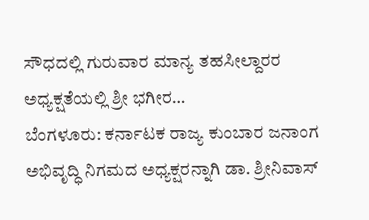ಸೌಧದಲ್ಲಿ ಗುರುವಾರ ಮಾನ್ಯ ತಹಸೀಲ್ದಾರರ ಅಧ್ಯಕ್ಷತೆಯಲ್ಲಿ ಶ್ರೀ ಭಗೀರ…
ಬೆಂಗಳೂರು: ಕರ್ನಾಟಕ ರಾಜ್ಯ ಕುಂಬಾರ ಜನಾಂಗ ಅಭಿವೃದ್ಧಿ ನಿಗಮದ ಅಧ್ಯಕ್ಷರನ್ನಾಗಿ ಡಾ. ಶ್ರೀನಿವಾಸ್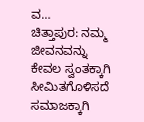ವ…
ಚಿತ್ತಾಪುರ: ನಮ್ಮ ಜೀವನವನ್ನು ಕೇವಲ ಸ್ವಂತಕ್ಕಾಗಿ ಸೀಮಿತಗೊಳಿಸದೆ ಸಮಾಜಕ್ಕಾಗಿ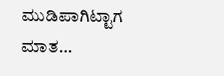ಮುಡಿಪಾಗಿಟ್ಟಾಗ ಮಾತ…